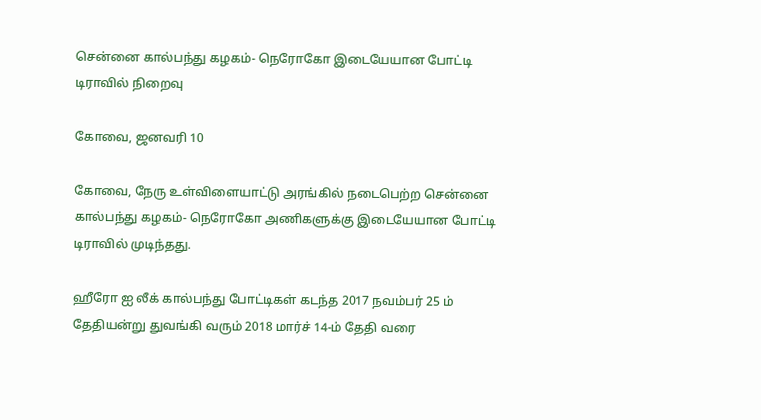சென்னை கால்பந்து கழகம்- நெரோகோ இடையேயான போட்டி டிராவில் நிறைவு

கோவை, ஜனவரி 10

கோவை, நேரு உள்விளையாட்டு அரங்கில் நடைபெற்ற சென்னை கால்பந்து கழகம்- நெரோகோ அணிகளுக்கு இடையேயான போட்டி டிராவில் முடிந்தது.

ஹீரோ ஐ லீக் கால்பந்து போட்டிகள் கடந்த 2017 நவம்பர் 25 ம் தேதியன்று துவங்கி வரும் 2018 மார்ச் 14-ம் தேதி வரை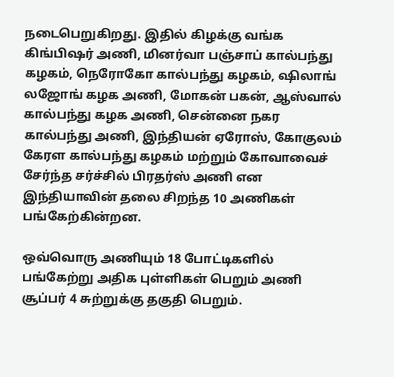நடைபெறுகிறது. இதில் கிழக்கு வங்க கிங்பிஷர் அணி, மினர்வா பஞ்சாப் கால்பந்து கழகம், நெரோகோ கால்பந்து கழகம், ஷிலாங் லஜோங் கழக அணி, மோகன் பகன், ஆஸ்வால் கால்பந்து கழக அணி, சென்னை நகர கால்பந்து அணி, இந்தியன் ஏரோஸ், கோகுலம் கேரள கால்பந்து கழகம் மற்றும் கோவாவைச் சேர்ந்த சர்ச்சில் பிரதர்ஸ் அணி என இந்தியாவின் தலை சிறந்த 10 அணிகள் பங்கேற்கின்றன.

ஒவ்வொரு அணியும் 18 போட்டிகளில் பங்கேற்று அதிக புள்ளிகள் பெறும் அணி சூப்பர் 4 சுற்றுக்கு தகுதி பெறும்.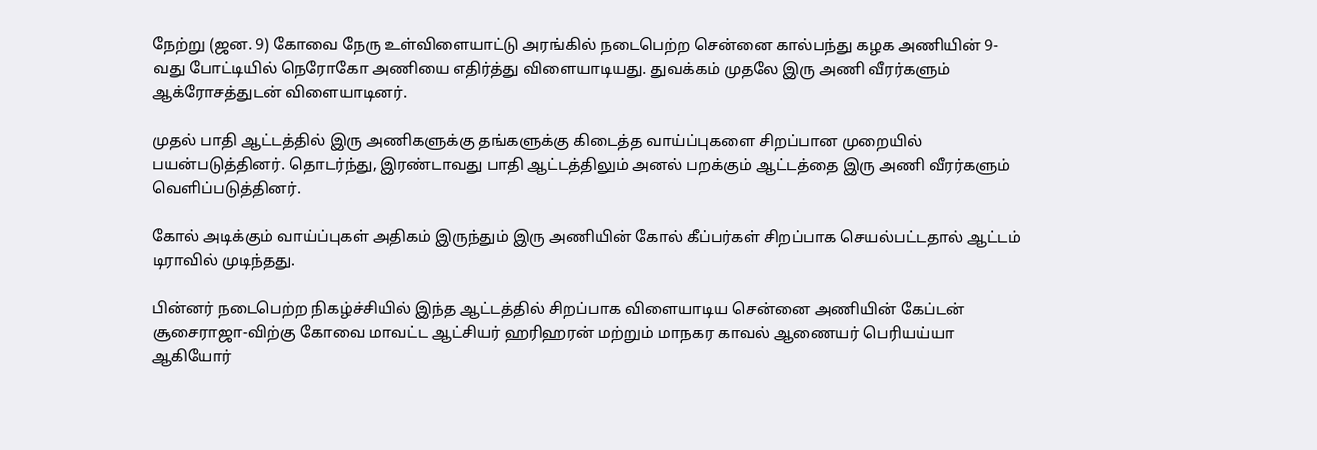நேற்று (ஜன. 9) கோவை நேரு உள்விளையாட்டு அரங்கில் நடைபெற்ற சென்னை கால்பந்து கழக அணியின் 9-வது போட்டியில் நெரோகோ அணியை எதிர்த்து விளையாடியது. துவக்கம் முதலே இரு அணி வீரர்களும் ஆக்ரோசத்துடன் விளையாடினர்.

முதல் பாதி ஆட்டத்தில் இரு அணிகளுக்கு தங்களுக்கு கிடைத்த வாய்ப்புகளை சிறப்பான முறையில் பயன்படுத்தினர். தொடர்ந்து, இரண்டாவது பாதி ஆட்டத்திலும் அனல் பறக்கும் ஆட்டத்தை இரு அணி வீரர்களும் வெளிப்படுத்தினர்.

கோல் அடிக்கும் வாய்ப்புகள் அதிகம் இருந்தும் இரு அணியின் கோல் கீப்பர்கள் சிறப்பாக செயல்பட்டதால் ஆட்டம் டிராவில் முடிந்தது.

பின்னர் நடைபெற்ற நிகழ்ச்சியில் இந்த ஆட்டத்தில் சிறப்பாக விளையாடிய சென்னை அணியின் கேப்டன் சூசைராஜா-விற்கு கோவை மாவட்ட ஆட்சியர் ஹரிஹரன் மற்றும் மாநகர காவல் ஆணையர் பெரியய்யா ஆகியோர்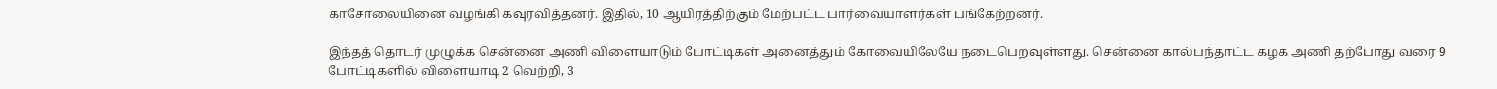காசோலையினை வழங்கி கவுரவித்தனர். இதில், 10 ஆயிரத்திற்கும் மேற்பட்ட பார்வையாளர்கள் பங்கேற்றனர்.

இந்தத் தொடர் முழுக்க சென்னை அணி விளையாடும் போட்டிகள் அனைத்தும் கோவையிலேயே நடைபெறவுள்ளது. சென்னை கால்பந்தாட்ட கழக அணி தற்போது வரை 9 போட்டிகளில் விளையாடி 2 வெற்றி, 3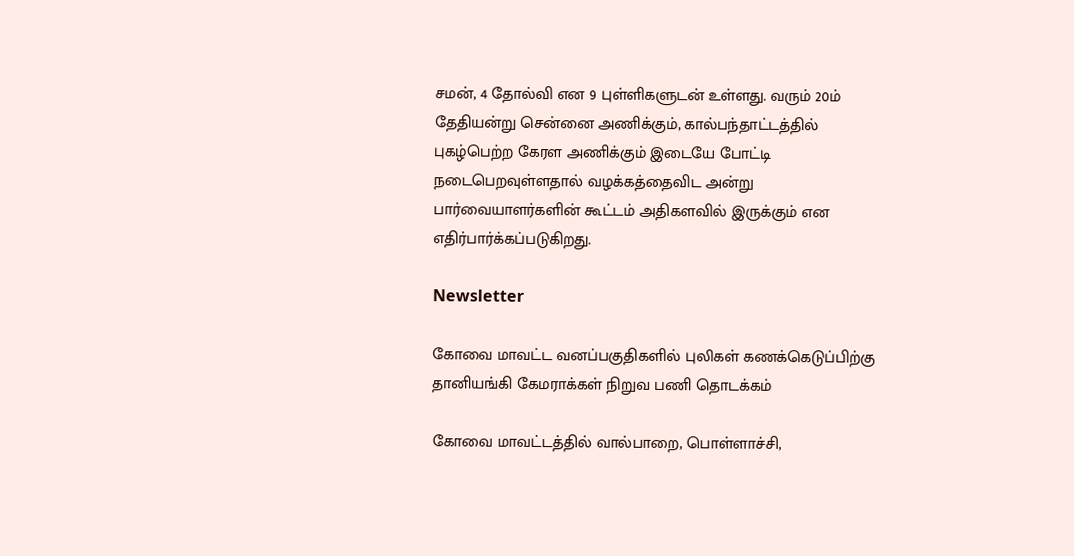சமன், 4 தோல்வி என 9 புள்ளிகளுடன் உள்ளது. வரும் 20ம் தேதியன்று சென்னை அணிக்கும், கால்பந்தாட்டத்தில் புகழ்பெற்ற கேரள அணிக்கும் இடையே போட்டி நடைபெறவுள்ளதால் வழக்கத்தைவிட அன்று பார்வையாளர்களின் கூட்டம் அதிகளவில் இருக்கும் என எதிர்பார்க்கப்படுகிறது.

Newsletter

கோவை மாவட்ட வனப்பகுதிகளில் புலிகள் கணக்கெடுப்பிற்கு தானியங்கி கேமராக்கள் நிறுவ பணி தொடக்கம்

கோவை மாவட்டத்தில் வால்பாறை, பொள்ளாச்சி,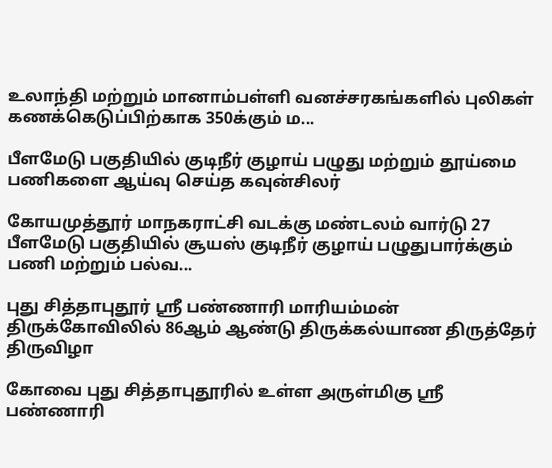உலாந்தி மற்றும் மானாம்பள்ளி வனச்சரகங்களில் புலிகள் கணக்கெடுப்பிற்காக 350க்கும் ம...

பீளமேடு பகுதியில் குடிநீர் குழாய் பழுது மற்றும் தூய்மை பணிகளை ஆய்வு செய்த கவுன்சிலர்

கோயமுத்தூர் மாநகராட்சி வடக்கு மண்டலம் வார்டு 27 பீளமேடு பகுதியில் சூயஸ் குடிநீர் குழாய் பழுதுபார்க்கும் பணி மற்றும் பல்வ...

புது சித்தாபுதூர் ஸ்ரீ பண்ணாரி மாரியம்மன் திருக்கோவிலில் 86ஆம் ஆண்டு திருக்கல்யாண திருத்தேர் திருவிழா

கோவை புது சித்தாபுதூரில் உள்ள அருள்மிகு ஸ்ரீ பண்ணாரி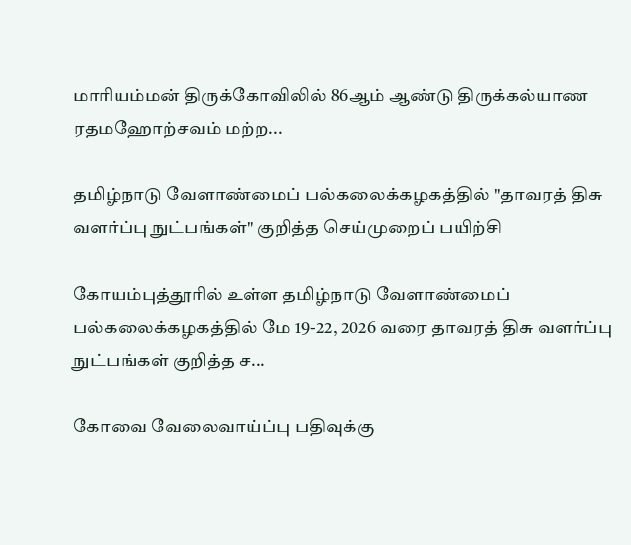மாரியம்மன் திருக்கோவிலில் 86ஆம் ஆண்டு திருக்கல்யாண ரதமஹோற்சவம் மற்ற...

தமிழ்நாடு வேளாண்மைப் பல்கலைக்கழகத்தில் "தாவரத் திசு வளர்ப்பு நுட்பங்கள்" குறித்த செய்முறைப் பயிற்சி

கோயம்புத்தூரில் உள்ள தமிழ்நாடு வேளாண்மைப் பல்கலைக்கழகத்தில் மே 19-22, 2026 வரை தாவரத் திசு வளர்ப்பு நுட்பங்கள் குறித்த ச...

கோவை வேலைவாய்ப்பு பதிவுக்கு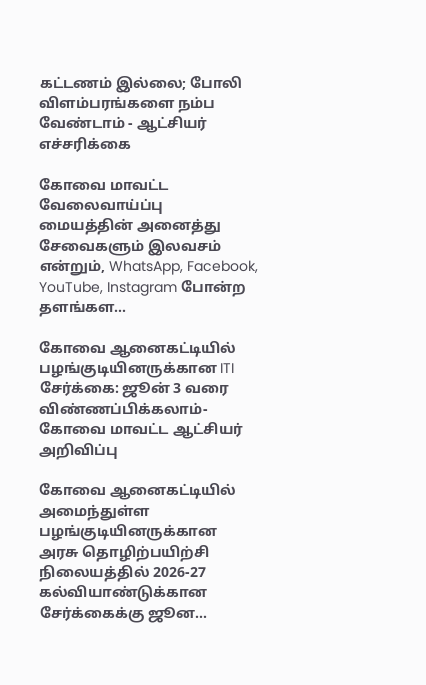கட்டணம் இல்லை; போலி விளம்பரங்களை நம்ப வேண்டாம் - ஆட்சியர் எச்சரிக்கை

கோவை மாவட்ட வேலைவாய்ப்பு மையத்தின் அனைத்து சேவைகளும் இலவசம் என்றும், WhatsApp, Facebook, YouTube, Instagram போன்ற தளங்கள...

கோவை ஆனைகட்டியில் பழங்குடியினருக்கான ITI சேர்க்கை: ஜூன் 3 வரை விண்ணப்பிக்கலாம்- கோவை மாவட்ட ஆட்சியர் அறிவிப்பு

கோவை ஆனைகட்டியில் அமைந்துள்ள பழங்குடியினருக்கான அரசு தொழிற்பயிற்சி நிலையத்தில் 2026-27 கல்வியாண்டுக்கான சேர்க்கைக்கு ஜூன...